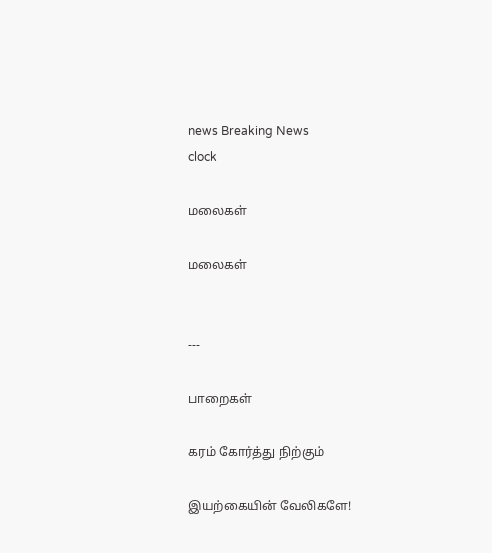news Breaking News
clock

மலைகள்

மலைகள்


---

பாறைகள்

கரம் கோர்த்து நிற்கும்

இயற்கையின் வேலிகளே!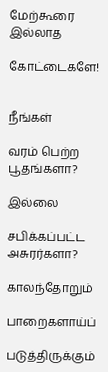மேற்கூரை இல்லாத

கோட்டைகளே!


நீங்கள்

வரம் பெற்ற பூதங்களா?

இல்லை

சபிக்கப்பட்ட அசுரர்களா?

காலந்தோறும்

பாறைகளாய்ப்

படுத்திருக்கும்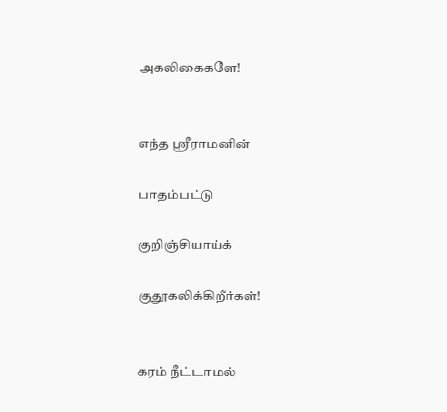அகலிகைகளே!


எந்த ஸ்ரீராமனின்

பாதம்பட்டு

குறிஞ்சியாய்க்

குதூகலிக்கிறீர்கள்!


கரம் நீட்டாமல்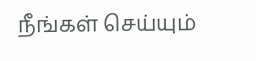நீங்கள் செய்யும்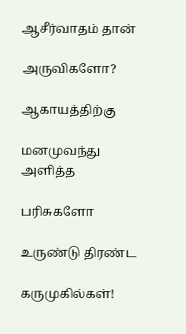ஆசீர்வாதம் தான்

அருவிகளோ?

ஆகாயத்திற்கு

மனமுவந்து அளித்த

பரிசுகளோ

உருண்டு திரண்ட

கருமுகில்கள்!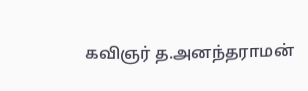கவிஞர் த.அனந்தராமன்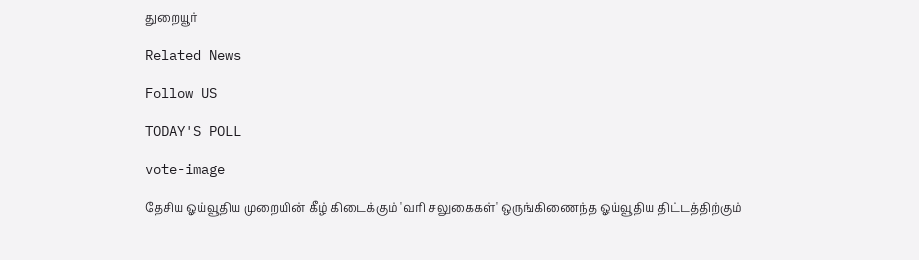துறையூர்

Related News

Follow US

TODAY'S POLL

vote-image

தேசிய ஓய்வூதிய முறையின் கீழ் கிடைக்கும் 'வரி சலுகைகள்' ஒருங்கிணைந்த ஓய்வூதிய திட்டத்திற்கும்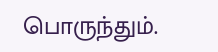பொருந்தும்.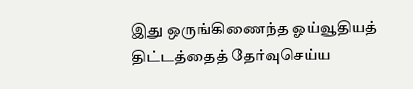இது ஒருங்கிணைந்த ஓய்வூதியத் திட்டத்தைத் தேர்வுசெய்ய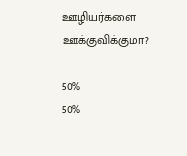ஊழியர்களை ஊக்குவிக்குமா?

50%
50%